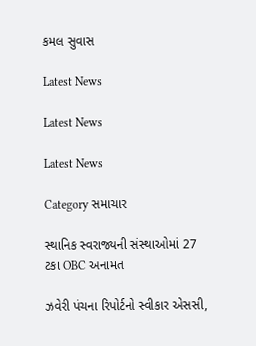કમલ સુવાસ

Latest News

Latest News

Latest News

Category સમાચાર

સ્થાનિક સ્વરાજ્યની સંસ્થાઓમાં 27 ટકા OBC અનામત

ઝવેરી પંચના રિપોર્ટનો સ્વીકાર એસસી,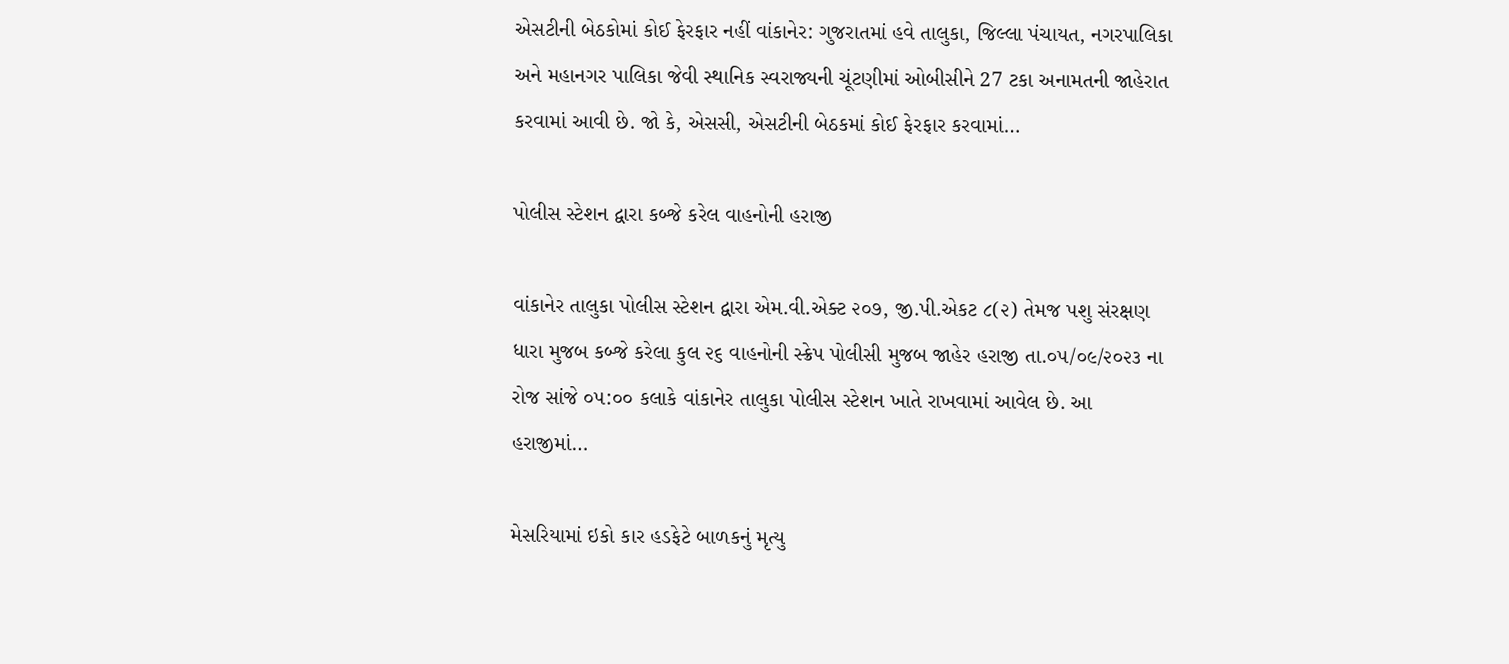એસટીની બેઠકોમાં કોઈ ફેરફાર નહીં વાંકાનેર: ગુજરાતમાં હવે તાલુકા, જિલ્લા પંચાયત, નગરપાલિકા અને મહાનગર પાલિકા જેવી સ્થાનિક સ્વરાજ્યની ચૂંટણીમાં ઓબીસીને 27 ટકા અનામતની જાહેરાત કરવામાં આવી છે. જો કે, એસસી, એસટીની બેઠકમાં કોઈ ફેરફાર કરવામાં…

પોલીસ સ્ટેશન દ્વારા કબ્જે કરેલ વાહનોની હરાજી

વાંકાનેર તાલુકા પોલીસ સ્ટેશન દ્વારા એમ.વી.એક્ટ ૨૦૭, જી.પી.એકટ ૮(૨) તેમજ પશુ સંરક્ષણ ધારા મુજબ કબ્જે કરેલા કુલ ૨૬ વાહનોની સ્ક્રેપ પોલીસી મુજબ જાહેર હરાજી તા.૦૫/૦૯/૨૦૨૩ ના રોજ સાંજે ૦૫:૦૦ કલાકે વાંકાનેર તાલુકા પોલીસ સ્ટેશન ખાતે રાખવામાં આવેલ છે. આ હરાજીમાં…

મેસરિયામાં ઇકો કાર હડફેટે બાળકનું મૃત્યુ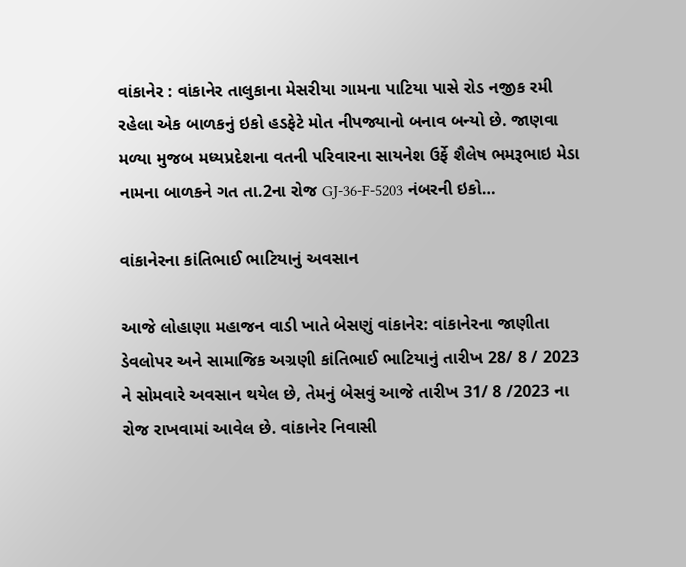વાંકાનેર : વાંકાનેર તાલુકાના મેસરીયા ગામના પાટિયા પાસે રોડ નજીક રમી રહેલા એક બાળકનું ઇકો હડફેટે મોત નીપજ્યાનો બનાવ બન્યો છે. જાણવા મળ્યા મુજબ મધ્યપ્રદેશના વતની પરિવારના સાયનેશ ઉર્ફે શૈલેષ ભમરૂભાઇ મેડા નામના બાળકને ગત તા.2ના રોજ GJ-36-F-5203 નંબરની ઇકો…

વાંકાનેરના કાંતિભાઈ ભાટિયાનું અવસાન

આજે લોહાણા મહાજન વાડી ખાતે બેસણું વાંકાનેર: વાંકાનેરના જાણીતા ડેવલોપર અને સામાજિક અગ્રણી કાંતિભાઈ ભાટિયાનું તારીખ 28/ 8 / 2023 ને સોમવારે અવસાન થયેલ છે, તેમનું બેસવું આજે તારીખ 31/ 8 /2023 ના રોજ રાખવામાં આવેલ છે. વાંકાનેર નિવાસી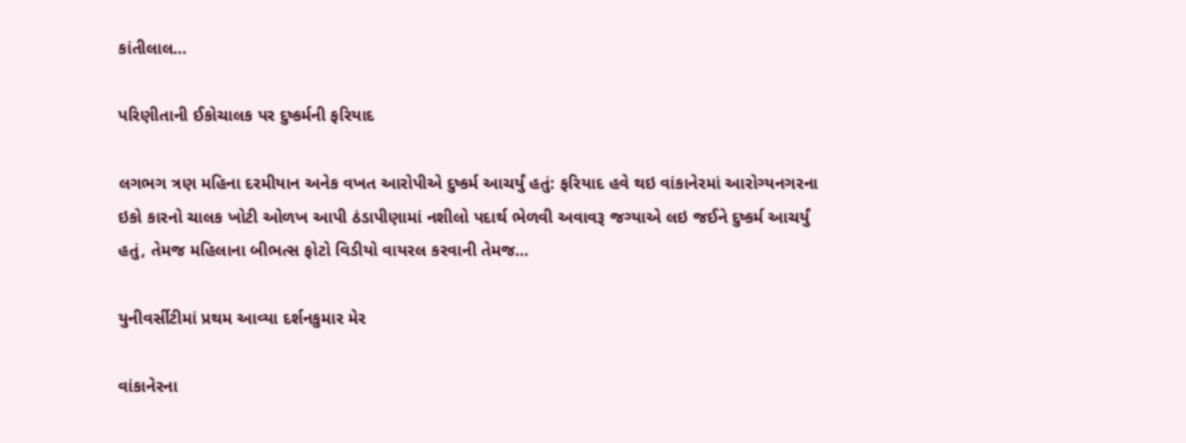કાંતીલાલ…

પરિણીતાની ઈકોચાલક પર દુષ્કર્મની ફરિયાદ

લગભગ ત્રણ મહિના દરમીયાન અનેક વખત આરોપીએ દુષ્કર્મ આચર્યું હતું: ફરિયાદ હવે થઇ વાંકાનેરમાં આરોગ્યનગરના ઇકો કારનો ચાલક ખોટી ઓળખ આપી ઠંડાપીણામાં નશીલો પદાર્થ ભેળવી અવાવરૂ જગ્યાએ લઇ જઈને દુષ્કર્મ આચર્યું હતું, તેમજ મહિલાના બીભત્સ ફોટો વિડીયો વાયરલ કરવાની તેમજ…

યુનીવર્સીટીમાં પ્રથમ આવ્યા દર્શનકુમાર મેર

વાંકાનેરના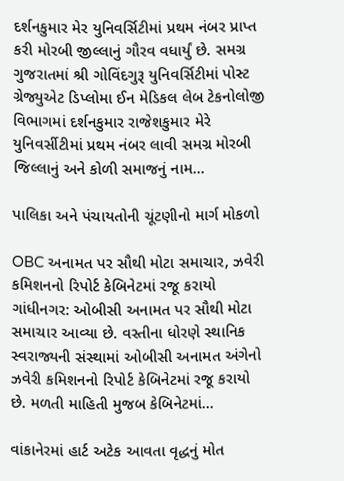દર્શનકુમાર મેર યુનિવર્સિટીમાં પ્રથમ નંબર પ્રાપ્ત કરી મોરબી જીલ્લાનું ગૌરવ વધાર્યું છે. સમગ્ર ગુજરાતમાં શ્રી ગોવિંદગુરૂ યુનિવર્સિટીમાં પોસ્ટ ગ્રેજ્યુએટ ડિપ્લોમા ઈન મેડિકલ લેબ ટેકનોલોજી વિભાગમાં દર્શનકુમાર રાજેશકુમાર મેરે યુનિવર્સીટીમાં પ્રથમ નંબર લાવી સમગ્ર મોરબી જિલ્લાનું અને કોળી સમાજનું નામ…

પાલિકા અને પંચાયતોની ચૂંટણીનો માર્ગ મોકળો

OBC અનામત પર સૌથી મોટા સમાચાર, ઝવેરી કમિશનનો રિપોર્ટ કેબિનેટમાં રજૂ કરાયો ગાંધીનગર: ઓબીસી અનામત પર સૌથી મોટા સમાચાર આવ્યા છે. વસ્તીના ધોરણે સ્થાનિક સ્વરાજ્યની સંસ્થામાં ઓબીસી અનામત અંગેનો ઝવેરી કમિશનનો રિપોર્ટ કેબિનેટમાં રજૂ કરાયો છે. મળતી માહિતી મુજબ કેબિનેટમાં…

વાંકાનેરમાં હાર્ટ અટેક આવતા વૃદ્ધનું મોત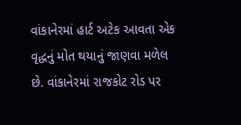વાંકાનેરમાં હાર્ટ અટેક આવતા એક વૃદ્ધનું મોત થયાનું જાણવા મળેલ છે. વાંકાનેરમાં રાજકોટ રોડ પર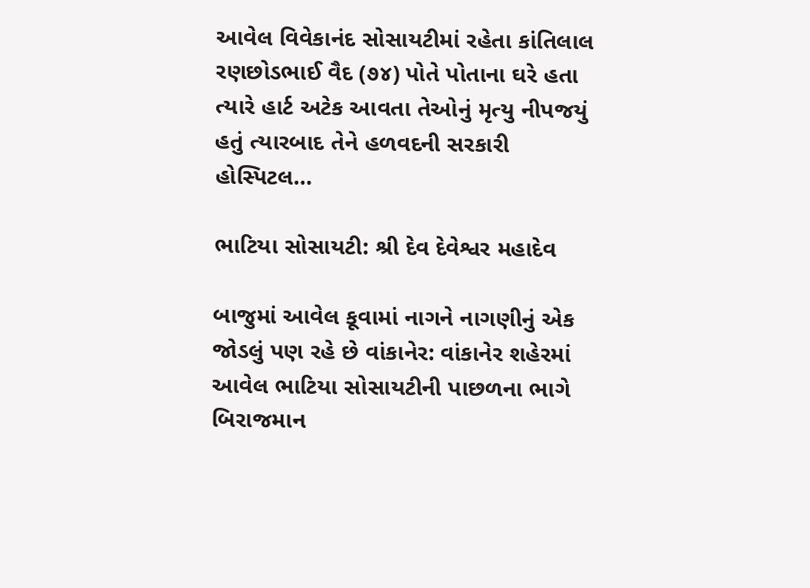આવેલ વિવેકાનંદ સોસાયટીમાં રહેતા કાંતિલાલ રણછોડભાઈ વૈદ (૭૪) પોતે પોતાના ઘરે હતા ત્યારે હાર્ટ અટેક આવતા તેઓનું મૃત્યુ નીપજયું હતું ત્યારબાદ તેને હળવદની સરકારી હોસ્પિટલ…

ભાટિયા સોસાયટી: શ્રી દેવ દેવેશ્વર મહાદેવ

બાજુમાં આવેલ કૂવામાં નાગને નાગણીનું એક જોડલું પણ રહે છે વાંકાનેર: વાંકાનેર શહેરમાં આવેલ ભાટિયા સોસાયટીની પાછળના ભાગે બિરાજમાન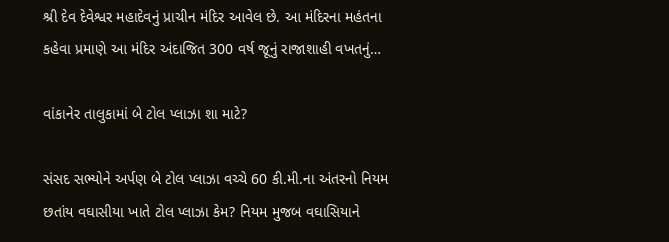શ્રી દેવ દેવેશ્વર મહાદેવનું પ્રાચીન મંદિર આવેલ છે. આ મંદિરના મહંતના કહેવા પ્રમાણે આ મંદિર અંદાજિત 300 વર્ષ જૂનું રાજાશાહી વખતનું…

વાંકાનેર તાલુકામાં બે ટોલ પ્લાઝા શા માટે?

સંસદ સભ્યોને અર્પણ બે ટોલ પ્લાઝા વચ્ચે 60 કી.મી.ના અંતરનો નિયમ છતાંય વઘાસીયા ખાતે ટોલ પ્લાઝા કેમ? નિયમ મુજબ વઘાસિયાને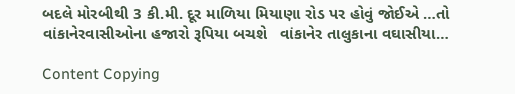બદલે મોરબીથી 3 કી.મી. દૂર માળિયા મિયાણા રોડ પર હોવું જોઈએ …તો વાંકાનેરવાસીઓના હજારો રૂપિયા બચશે   વાંકાનેર તાલુકાના વઘાસીયા…

Content Copying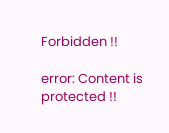Forbidden !!

error: Content is protected !!